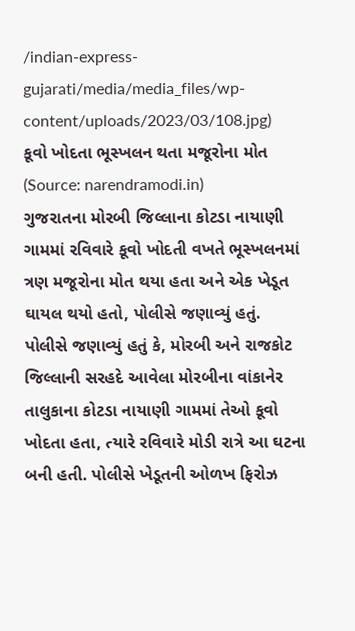/indian-express-gujarati/media/media_files/wp-content/uploads/2023/03/108.jpg)
કૂવો ખોદતા ભૂસ્ખલન થતા મજૂરોના મોત (Source: narendramodi.in)
ગુજરાતના મોરબી જિલ્લાના કોટડા નાયાણી ગામમાં રવિવારે કૂવો ખોદતી વખતે ભૂસ્ખલનમાં ત્રણ મજૂરોના મોત થયા હતા અને એક ખેડૂત ઘાયલ થયો હતો, પોલીસે જણાવ્યું હતું.
પોલીસે જણાવ્યું હતું કે, મોરબી અને રાજકોટ જિલ્લાની સરહદે આવેલા મોરબીના વાંકાનેર તાલુકાના કોટડા નાયાણી ગામમાં તેઓ કૂવો ખોદતા હતા, ત્યારે રવિવારે મોડી રાત્રે આ ઘટના બની હતી. પોલીસે ખેડૂતની ઓળખ ફિરોઝ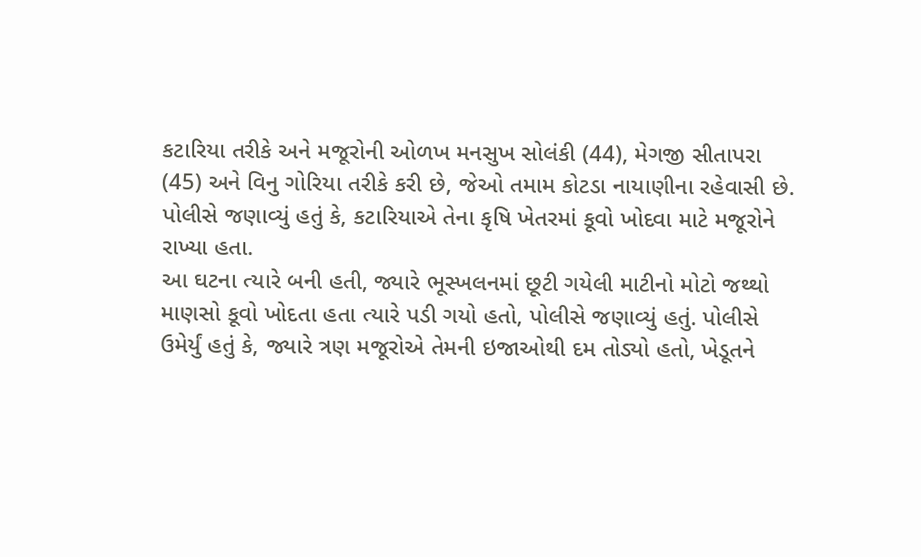કટારિયા તરીકે અને મજૂરોની ઓળખ મનસુખ સોલંકી (44), મેગજી સીતાપરા (45) અને વિનુ ગોરિયા તરીકે કરી છે, જેઓ તમામ કોટડા નાયાણીના રહેવાસી છે. પોલીસે જણાવ્યું હતું કે, કટારિયાએ તેના કૃષિ ખેતરમાં કૂવો ખોદવા માટે મજૂરોને રાખ્યા હતા.
આ ઘટના ત્યારે બની હતી, જ્યારે ભૂસ્ખલનમાં છૂટી ગયેલી માટીનો મોટો જથ્થો માણસો કૂવો ખોદતા હતા ત્યારે પડી ગયો હતો, પોલીસે જણાવ્યું હતું. પોલીસે ઉમેર્યું હતું કે, જ્યારે ત્રણ મજૂરોએ તેમની ઇજાઓથી દમ તોડ્યો હતો, ખેડૂતને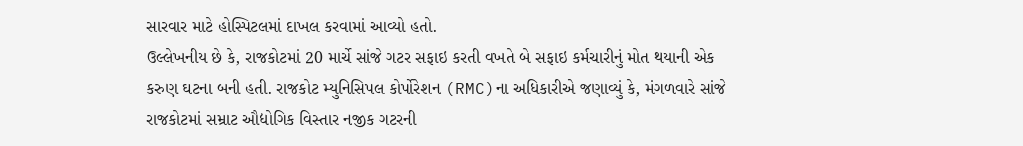સારવાર માટે હોસ્પિટલમાં દાખલ કરવામાં આવ્યો હતો.
ઉલ્લેખનીય છે કે, રાજકોટમાં 20 માર્ચે સાંજે ગટર સફાઇ કરતી વખતે બે સફાઇ કર્મચારીનું મોત થયાની એક કરુણ ઘટના બની હતી. રાજકોટ મ્યુનિસિપલ કોર્પોરેશન (RMC)ના અધિકારીએ જણાવ્યું કે, મંગળવારે સાંજે રાજકોટમાં સમ્રાટ ઔદ્યોગિક વિસ્તાર નજીક ગટરની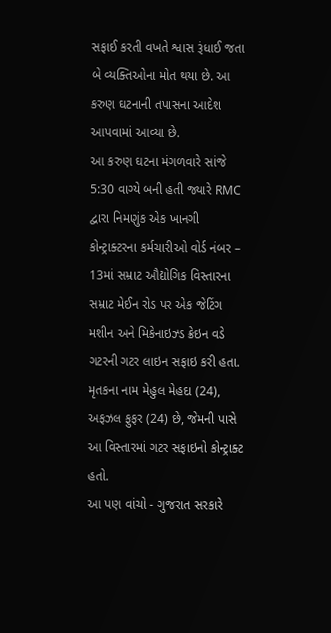સફાઈ કરતી વખતે શ્વાસ રૂંધાઈ જતા બે વ્યક્તિઓના મોત થયા છે. આ કરુણ ઘટનાની તપાસના આદેશ આપવામાં આવ્યા છે.
આ કરુણ ઘટના મંગળવારે સાંજે 5:30 વાગ્યે બની હતી જ્યારે RMC દ્વારા નિમણુંક એક ખાનગી કોન્ટ્રાક્ટરના કર્મચારીઓ વોર્ડ નંબર – 13માં સમ્રાટ ઔદ્યોગિક વિસ્તારના સમ્રાટ મેઈન રોડ પર એક જેટિંગ મશીન અને મિકેનાઇઝ્ડ ક્રેઇન વડે ગટરની ગટર લાઇન સફાઇ કરી હતા. મૃતકના નામ મેહુલ મેહદા (24), અફઝલ ફુફર (24) છે, જેમની પાસે આ વિસ્તારમાં ગટર સફાઇનો કોન્ટ્રાક્ટ હતો.
આ પણ વાંચો - ગુજરાત સરકારે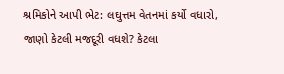શ્રમિકોને આપી ભેટ: લઘુત્તમ વેતનમાં કર્યો વધારો, જાણો કેટલી મજદૂરી વધશે? કેટલા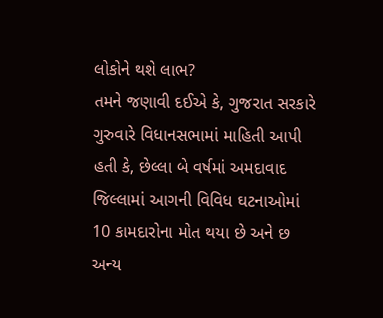લોકોને થશે લાભ?
તમને જણાવી દઈએ કે, ગુજરાત સરકારે ગુરુવારે વિધાનસભામાં માહિતી આપી હતી કે, છેલ્લા બે વર્ષમાં અમદાવાદ જિલ્લામાં આગની વિવિધ ઘટનાઓમાં 10 કામદારોના મોત થયા છે અને છ અન્ય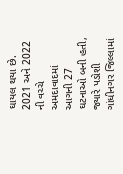ઘાયલ થયા છે. 2021 અને 2022 ની વચ્ચે અમદાવાદમાં આગની 27 ઘટનાઓ બની હતી, જ્યારે પડોશી ગાંધીનગર જિલ્લામાં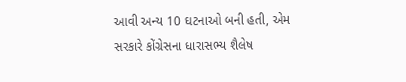આવી અન્ય 10 ઘટનાઓ બની હતી, એમ સરકારે કોંગ્રેસના ધારાસભ્ય શૈલેષ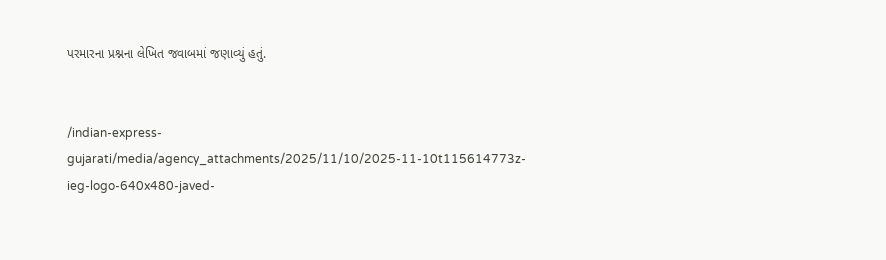પરમારના પ્રશ્નના લેખિત જવાબમાં જણાવ્યું હતું.


/indian-express-gujarati/media/agency_attachments/2025/11/10/2025-11-10t115614773z-ieg-logo-640x480-javed-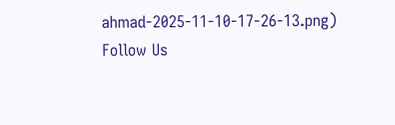ahmad-2025-11-10-17-26-13.png)
Follow Us